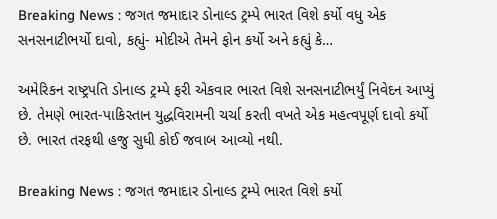Breaking News : જગત જમાદાર ડોનાલ્ડ ટ્રમ્પે ભારત વિશે કર્યો વધુ એક સનસનાટીભર્યો દાવો, કહ્યું- મોદીએ તેમને ફોન કર્યો અને કહ્યું કે…

અમેરિકન રાષ્ટ્રપતિ ડોનાલ્ડ ટ્રમ્પે ફરી એકવાર ભારત વિશે સનસનાટીભર્યું નિવેદન આપ્યું છે. તેમણે ભારત-પાકિસ્તાન યુદ્ધવિરામની ચર્ચા કરતી વખતે એક મહત્વપૂર્ણ દાવો કર્યો છે. ભારત તરફથી હજુ સુધી કોઈ જવાબ આવ્યો નથી.

Breaking News : જગત જમાદાર ડોનાલ્ડ ટ્રમ્પે ભારત વિશે કર્યો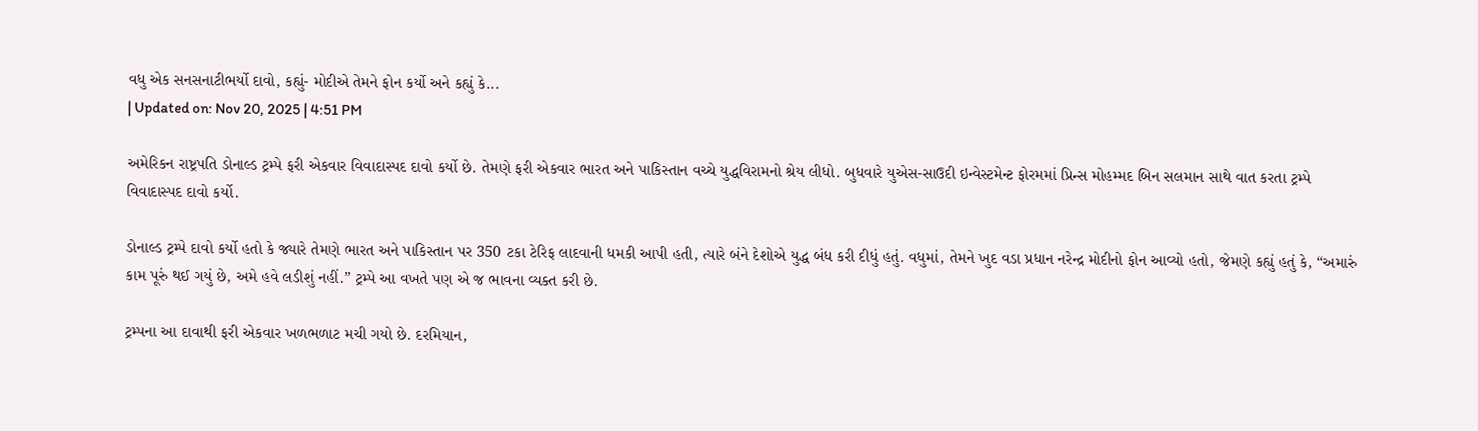વધુ એક સનસનાટીભર્યો દાવો, કહ્યું- મોદીએ તેમને ફોન કર્યો અને કહ્યું કે...
| Updated on: Nov 20, 2025 | 4:51 PM

અમેરિકન રાષ્ટ્રપતિ ડોનાલ્ડ ટ્રમ્પે ફરી એકવાર વિવાદાસ્પદ દાવો કર્યો છે. તેમણે ફરી એકવાર ભારત અને પાકિસ્તાન વચ્ચે યુદ્ધવિરામનો શ્રેય લીધો. બુધવારે યુએસ-સાઉદી ઇન્વેસ્ટમેન્ટ ફોરમમાં પ્રિન્સ મોહમ્મદ બિન સલમાન સાથે વાત કરતા ટ્રમ્પે વિવાદાસ્પદ દાવો કર્યો.

ડોનાલ્ડ ટ્રમ્પે દાવો કર્યો હતો કે જ્યારે તેમણે ભારત અને પાકિસ્તાન પર 350 ટકા ટેરિફ લાદવાની ધમકી આપી હતી, ત્યારે બંને દેશોએ યુદ્ધ બંધ કરી દીધું હતું. વધુમાં, તેમને ખુદ વડા પ્રધાન નરેન્દ્ર મોદીનો ફોન આવ્યો હતો, જેમણે કહ્યું હતું કે, “અમારું કામ પૂરું થઈ ગયું છે, અમે હવે લડીશું નહીં.” ટ્રમ્પે આ વખતે પણ એ જ ભાવના વ્યક્ત કરી છે.

ટ્રમ્પના આ દાવાથી ફરી એકવાર ખળભળાટ મચી ગયો છે. દરમિયાન,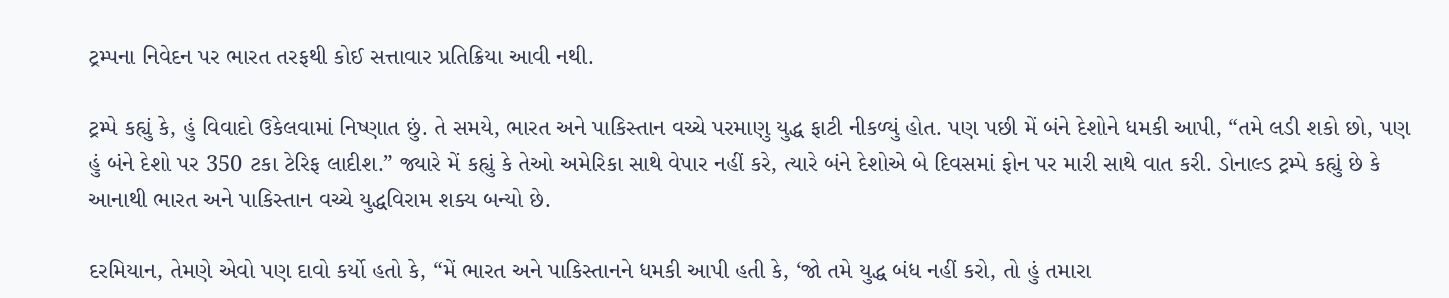ટ્રમ્પના નિવેદન પર ભારત તરફથી કોઈ સત્તાવાર પ્રતિક્રિયા આવી નથી.

ટ્રમ્પે કહ્યું કે, હું વિવાદો ઉકેલવામાં નિષ્ણાત છું. તે સમયે, ભારત અને પાકિસ્તાન વચ્ચે પરમાણુ યુદ્ધ ફાટી નીકળ્યું હોત. પણ પછી મેં બંને દેશોને ધમકી આપી, “તમે લડી શકો છો, પણ હું બંને દેશો પર 350 ટકા ટેરિફ લાદીશ.” જ્યારે મેં કહ્યું કે તેઓ અમેરિકા સાથે વેપાર નહીં કરે, ત્યારે બંને દેશોએ બે દિવસમાં ફોન પર મારી સાથે વાત કરી. ડોનાલ્ડ ટ્રમ્પે કહ્યું છે કે આનાથી ભારત અને પાકિસ્તાન વચ્ચે યુદ્ધવિરામ શક્ય બન્યો છે.

દરમિયાન, તેમણે એવો પણ દાવો કર્યો હતો કે, “મેં ભારત અને પાકિસ્તાનને ધમકી આપી હતી કે, ‘જો તમે યુદ્ધ બંધ નહીં કરો, તો હું તમારા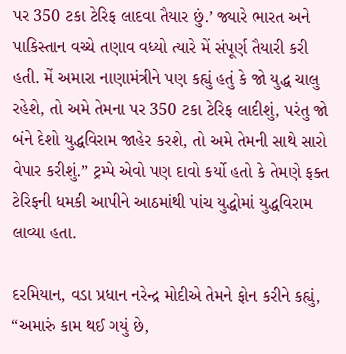પર 350 ટકા ટેરિફ લાદવા તૈયાર છું.’ જ્યારે ભારત અને પાકિસ્તાન વચ્ચે તણાવ વધ્યો ત્યારે મેં સંપૂર્ણ તૈયારી કરી હતી. મેં અમારા નાણામંત્રીને પણ કહ્યું હતું કે જો યુદ્ધ ચાલુ રહેશે, તો અમે તેમના પર 350 ટકા ટેરિફ લાદીશું, પરંતુ જો બંને દેશો યુદ્ધવિરામ જાહેર કરશે, તો અમે તેમની સાથે સારો વેપાર કરીશું.” ટ્રમ્પે એવો પણ દાવો કર્યો હતો કે તેમણે ફક્ત ટેરિફની ધમકી આપીને આઠમાંથી પાંચ યુદ્ધોમાં યુદ્ધવિરામ લાવ્યા હતા.

દરમિયાન, વડા પ્રધાન નરેન્દ્ર મોદીએ તેમને ફોન કરીને કહ્યું, “અમારું કામ થઈ ગયું છે,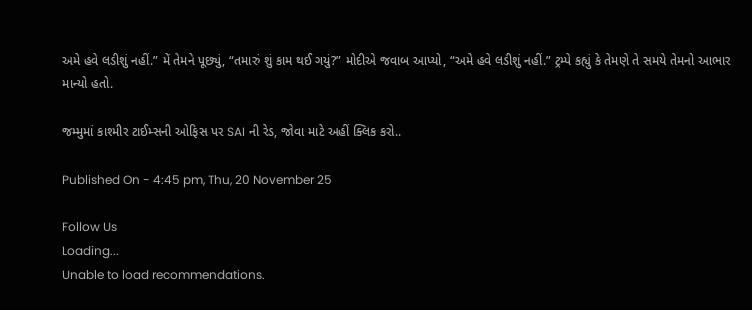અમે હવે લડીશું નહીં.” મેં તેમને પૂછ્યું, “તમારું શું કામ થઈ ગયું?” મોદીએ જવાબ આપ્યો, “અમે હવે લડીશું નહીં.” ટ્રમ્પે કહ્યું કે તેમણે તે સમયે તેમનો આભાર માન્યો હતો.

જમ્મુમાં કાશ્મીર ટાઈમ્સની ઓફિસ પર SAI ની રેડ, જોવા માટે અહીં ક્લિક કરો..

Published On - 4:45 pm, Thu, 20 November 25

Follow Us
Loading...
Unable to load recommendations.